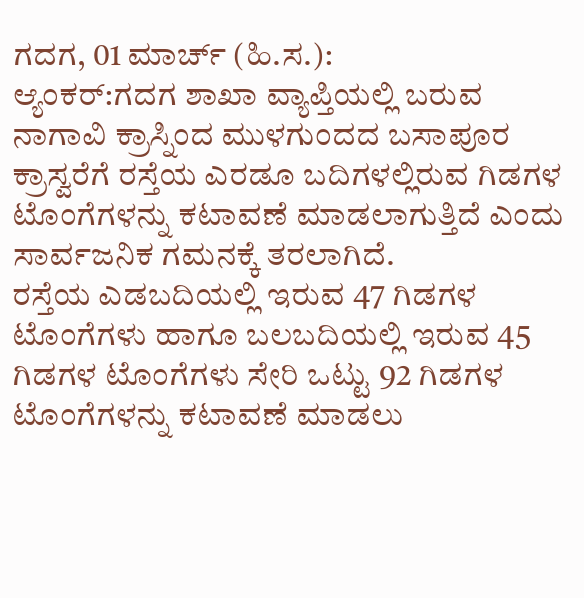ಗದಗ, 01 ಮಾರ್ಚ್ (ಹಿ.ಸ.):
ಆ್ಯಂಕರ್:ಗದಗ ಶಾಖಾ ವ್ಯಾಪ್ತಿಯಲ್ಲಿ ಬರುವ ನಾಗಾವಿ ಕ್ರಾಸ್ನಿಂದ ಮುಳಗುಂದದ ಬಸಾಪೂರ ಕ್ರಾಸ್ವರೆಗೆ ರಸ್ತೆಯ ಎರಡೂ ಬದಿಗಳಲ್ಲಿರುವ ಗಿಡಗಳ ಟೊಂಗೆಗಳನ್ನು ಕಟಾವಣೆ ಮಾಡಲಾಗುತ್ತಿದೆ ಎಂದು ಸಾರ್ವಜನಿಕ ಗಮನಕ್ಕೆ ತರಲಾಗಿದೆ.
ರಸ್ತೆಯ ಎಡಬದಿಯಲ್ಲಿ ಇರುವ 47 ಗಿಡಗಳ ಟೊಂಗೆಗಳು ಹಾಗೂ ಬಲಬದಿಯಲ್ಲಿ ಇರುವ 45 ಗಿಡಗಳ ಟೊಂಗೆಗಳು ಸೇರಿ ಒಟ್ಟು 92 ಗಿಡಗಳ ಟೊಂಗೆಗಳನ್ನು ಕಟಾವಣೆ ಮಾಡಲು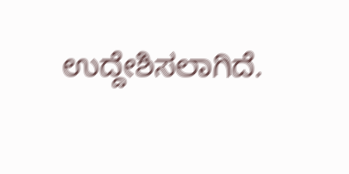ಉದ್ದೇಶಿಸಲಾಗಿದೆ.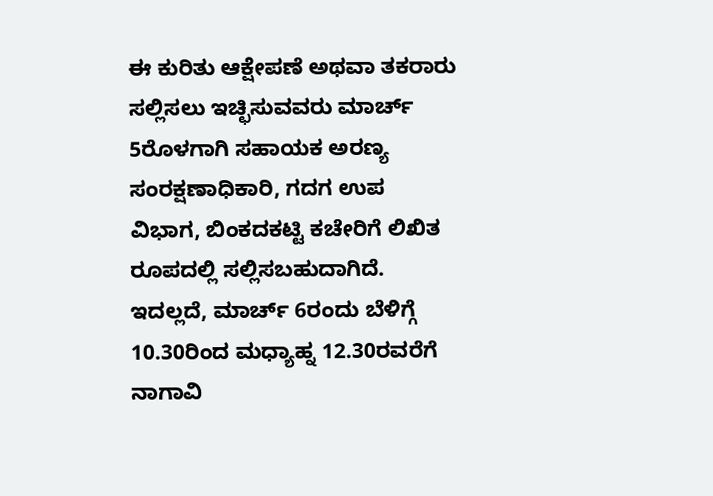ಈ ಕುರಿತು ಆಕ್ಷೇಪಣೆ ಅಥವಾ ತಕರಾರು ಸಲ್ಲಿಸಲು ಇಚ್ಛಿಸುವವರು ಮಾರ್ಚ್ 5ರೊಳಗಾಗಿ ಸಹಾಯಕ ಅರಣ್ಯ ಸಂರಕ್ಷಣಾಧಿಕಾರಿ, ಗದಗ ಉಪ ವಿಭಾಗ, ಬಿಂಕದಕಟ್ಟಿ ಕಚೇರಿಗೆ ಲಿಖಿತ ರೂಪದಲ್ಲಿ ಸಲ್ಲಿಸಬಹುದಾಗಿದೆ.
ಇದಲ್ಲದೆ, ಮಾರ್ಚ್ 6ರಂದು ಬೆಳಿಗ್ಗೆ 10.30ರಿಂದ ಮಧ್ಯಾಹ್ನ 12.30ರವರೆಗೆ ನಾಗಾವಿ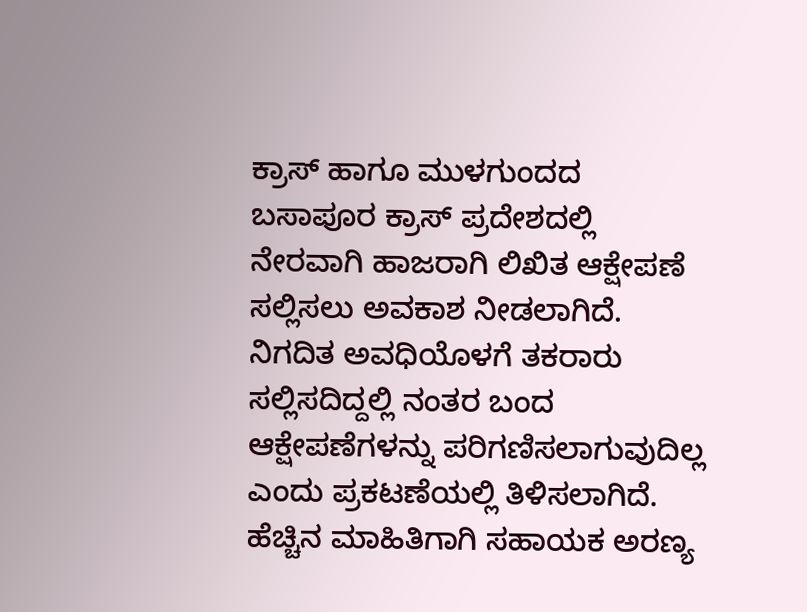ಕ್ರಾಸ್ ಹಾಗೂ ಮುಳಗುಂದದ ಬಸಾಪೂರ ಕ್ರಾಸ್ ಪ್ರದೇಶದಲ್ಲಿ ನೇರವಾಗಿ ಹಾಜರಾಗಿ ಲಿಖಿತ ಆಕ್ಷೇಪಣೆ ಸಲ್ಲಿಸಲು ಅವಕಾಶ ನೀಡಲಾಗಿದೆ.
ನಿಗದಿತ ಅವಧಿಯೊಳಗೆ ತಕರಾರು ಸಲ್ಲಿಸದಿದ್ದಲ್ಲಿ ನಂತರ ಬಂದ ಆಕ್ಷೇಪಣೆಗಳನ್ನು ಪರಿಗಣಿಸಲಾಗುವುದಿಲ್ಲ ಎಂದು ಪ್ರಕಟಣೆಯಲ್ಲಿ ತಿಳಿಸಲಾಗಿದೆ.
ಹೆಚ್ಚಿನ ಮಾಹಿತಿಗಾಗಿ ಸಹಾಯಕ ಅರಣ್ಯ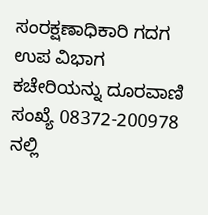ಸಂರಕ್ಷಣಾಧಿಕಾರಿ ಗದಗ ಉಪ ವಿಭಾಗ ಕಚೇರಿಯನ್ನು ದೂರವಾಣಿ ಸಂಖ್ಯೆ 08372-200978 ನಲ್ಲಿ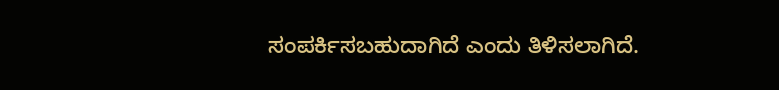ಸಂಪರ್ಕಿಸಬಹುದಾಗಿದೆ ಎಂದು ತಿಳಿಸಲಾಗಿದೆ.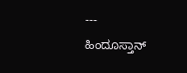---
ಹಿಂದೂಸ್ತಾನ್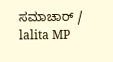ಸಮಾಚಾರ್ / lalita MP